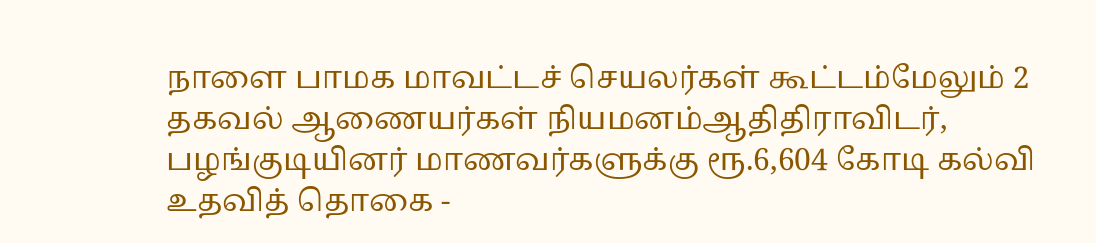நாளை பாமக மாவட்டச் செயலர்கள் கூட்டம்மேலும் 2 தகவல் ஆணையர்கள் நியமனம்ஆதிதிராவிடர், பழங்குடியினர் மாணவர்களுக்கு ரூ.6,604 கோடி கல்வி உதவித் தொகை -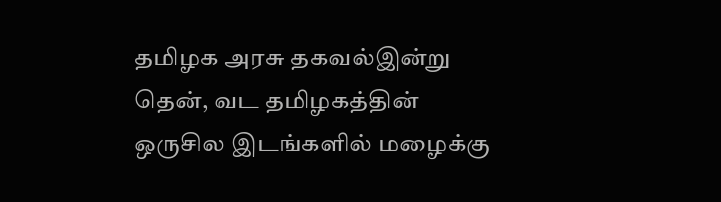தமிழக அரசு தகவல்இன்று தென், வட தமிழகத்தின் ஒருசில இடங்களில் மழைக்கு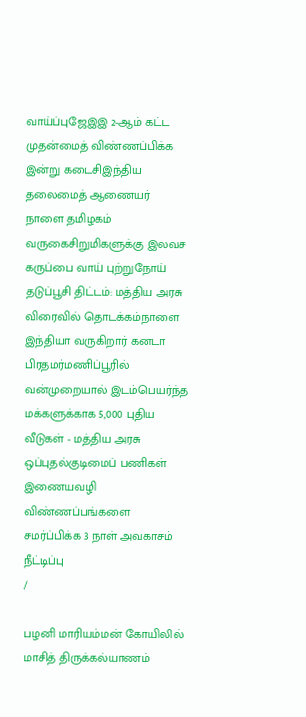வாய்ப்புஜேஇஇ 2-ஆம் கட்ட முதன்மைத் விண்ணப்பிக்க இன்று கடைசிஇந்திய தலைமைத் ஆணையர் நாளை தமிழகம் வருகைசிறுமிகளுக்கு இலவச கருப்பை வாய் புற்றுநோய் தடுப்பூசி திட்டம்: மத்திய அரசு விரைவில் தொடக்கம்நாளை இந்தியா வருகிறார் கனடா பிரதமர்மணிப்பூரில் வன்முறையால் இடம்பெயர்ந்த மக்களுக்காக 5,000 புதிய வீடுகள் - மத்திய அரசு ஒப்புதல்குடிமைப் பணிகள் இணையவழி விண்ணப்பங்களை சமர்ப்பிக்க 3 நாள் அவகாசம் நீட்டிப்பு
/

பழனி மாரியம்மன் கோயிலில் மாசித் திருக்கல்யாணம்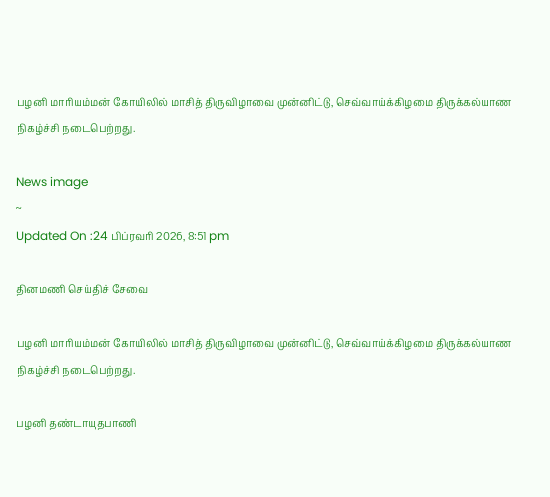பழனி மாரியம்மன் கோயிலில் மாசித் திருவிழாவை முன்னிட்டு, செவ்வாய்க்கிழமை திருக்கல்யாண நிகழ்ச்சி நடைபெற்றது.

News image
~
Updated On :24 பிப்ரவரி 2026, 8:51 pm

தினமணி செய்திச் சேவை

பழனி மாரியம்மன் கோயிலில் மாசித் திருவிழாவை முன்னிட்டு, செவ்வாய்க்கிழமை திருக்கல்யாண நிகழ்ச்சி நடைபெற்றது.

பழனி தண்டாயுதபாணி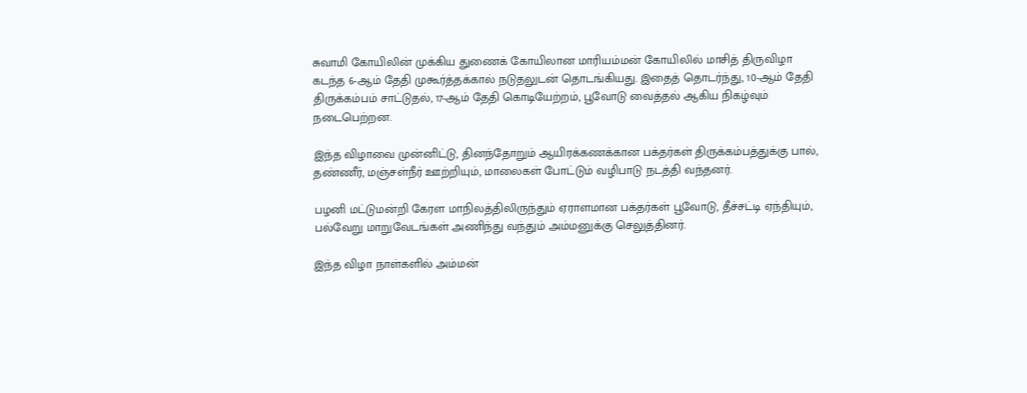சுவாமி கோயிலின் முக்கிய துணைக் கோயிலான மாரியம்மன் கோயிலில் மாசித் திருவிழா கடந்த 6-ஆம் தேதி முகூர்த்தக்கால் நடுதலுடன் தொடங்கியது. இதைத் தொடர்ந்து, 10-ஆம் தேதி திருக்கம்பம் சாட்டுதல், 17-ஆம் தேதி கொடியேற்றம், பூவோடு வைத்தல் ஆகிய நிகழ்வும் நடைபெற்றன.

இந்த விழாவை முன்னிட்டு, தினந்தோறும் ஆயிரக்கணக்கான பக்தர்கள் திருக்கம்பத்துக்கு பால், தண்ணீர், மஞ்சள்நீர் ஊற்றியும், மாலைகள் போட்டும் வழிபாடு நடத்தி வந்தனர்.

பழனி மட்டுமன்றி கேரள மாநிலத்திலிருந்தும் ஏராளமான பக்தர்கள் பூவோடு, தீச்சட்டி ஏந்தியும், பல்வேறு மாறுவேடங்கள் அணிந்து வந்தும் அம்மனுக்கு செலுத்தினர்.

இந்த விழா நாள்களில் அம்மன்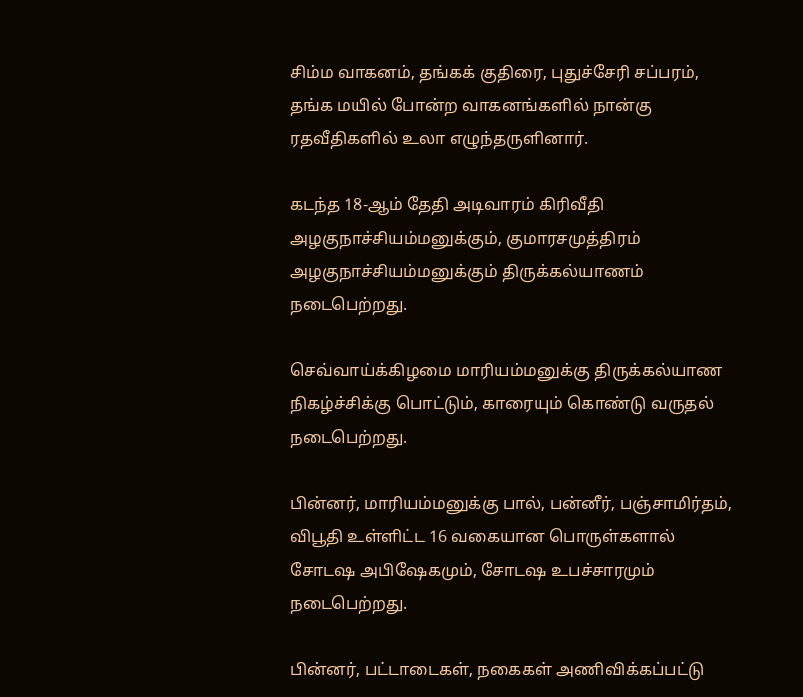சிம்ம வாகனம், தங்கக் குதிரை, புதுச்சேரி சப்பரம், தங்க மயில் போன்ற வாகனங்களில் நான்கு ரதவீதிகளில் உலா எழுந்தருளினார்.

கடந்த 18-ஆம் தேதி அடிவாரம் கிரிவீதி அழகுநாச்சியம்மனுக்கும், குமாரசமுத்திரம் அழகுநாச்சியம்மனுக்கும் திருக்கல்யாணம் நடைபெற்றது.

செவ்வாய்க்கிழமை மாரியம்மனுக்கு திருக்கல்யாண நிகழ்ச்சிக்கு பொட்டும், காரையும் கொண்டு வருதல் நடைபெற்றது.

பின்னர், மாரியம்மனுக்கு பால், பன்னீர், பஞ்சாமிர்தம், விபூதி உள்ளிட்ட 16 வகையான பொருள்களால் சோடஷ அபிஷேகமும், சோடஷ உபச்சாரமும் நடைபெற்றது.

பின்னர், பட்டாடைகள், நகைகள் அணிவிக்கப்பட்டு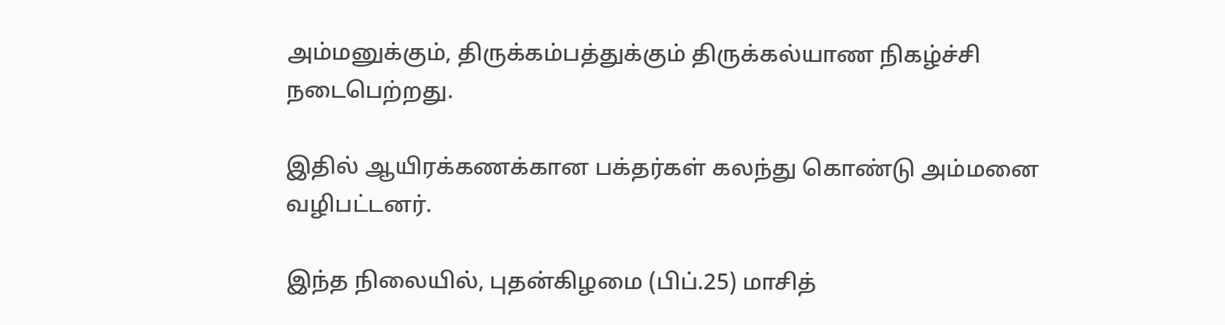அம்மனுக்கும், திருக்கம்பத்துக்கும் திருக்கல்யாண நிகழ்ச்சி நடைபெற்றது.

இதில் ஆயிரக்கணக்கான பக்தர்கள் கலந்து கொண்டு அம்மனை வழிபட்டனர்.

இந்த நிலையில், புதன்கிழமை (பிப்.25) மாசித்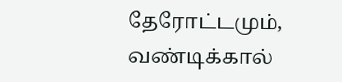தேரோட்டமும், வண்டிக்கால்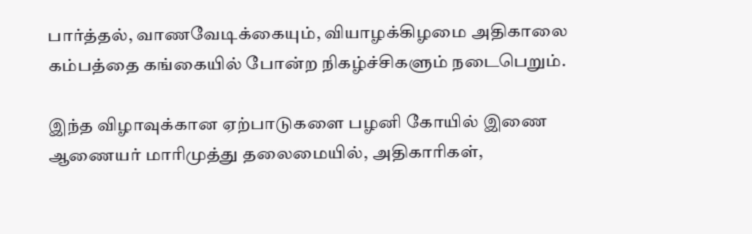பார்த்தல், வாணவேடிக்கையும், வியாழக்கிழமை அதிகாலை கம்பத்தை கங்கையில் போன்ற நிகழ்ச்சிகளும் நடைபெறும்.

இந்த விழாவுக்கான ஏற்பாடுகளை பழனி கோயில் இணை ஆணையர் மாரிமுத்து தலைமையில், அதிகாரிகள்,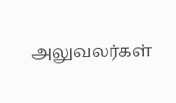அலுவலர்கள்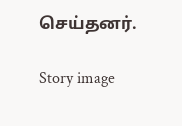செய்தனர்.

Story image